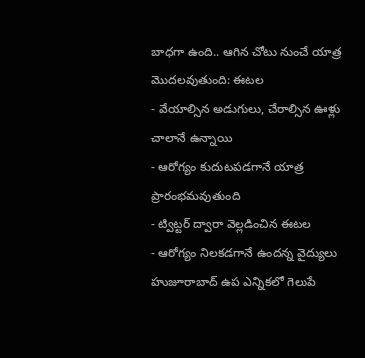బాధగా ఉంది.. ఆగిన చోటు నుంచే యాత్ర మొదలవుతుంది: ఈటల
- వేయాల్సిన అడుగులు, చేరాల్సిన ఊళ్లు చాలానే ఉన్నాయి
- ఆరోగ్యం కుదుటపడగానే యాత్ర ప్రారంభమవుతుంది
- ట్విట్టర్ ద్వారా వెల్లడించిన ఈటల
- ఆరోగ్యం నిలకడగానే ఉందన్న వైద్యులు
హుజూరాబాద్ ఉప ఎన్నికలో గెలుపే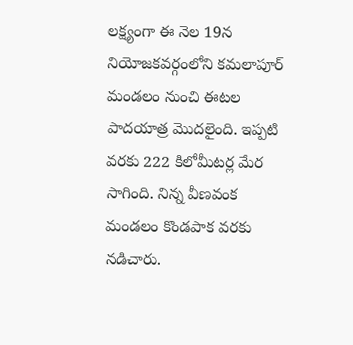లక్ష్యంగా ఈ నెల 19న నియోజకవర్గంలోని కమలాపూర్ మండలం నుంచి ఈటల పాదయాత్ర మొదలైంది. ఇప్పటి వరకు 222 కిలోమీటర్ల మేర సాగింది. నిన్న వీణవంక మండలం కొండపాక వరకు నడిచారు.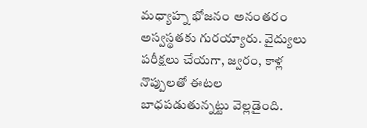మధ్యాహ్న భోజనం అనంతరం అస్వస్థతకు గురయ్యారు. వైద్యులు పరీక్షలు చేయగా, జ్వరం, కాళ్ల నొప్పులతో ఈటల బాధపడుతున్నట్టు వెల్లడైంది.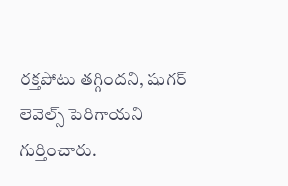రక్తపోటు తగ్గిందని, షుగర్ లెవెల్స్ పెరిగాయని గుర్తించారు.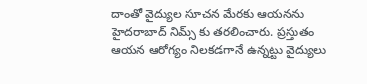దాంతో వైద్యుల సూచన మేరకు ఆయనను హైదరాబాద్ నిమ్స్ కు తరలించారు. ప్రస్తుతం ఆయన ఆరోగ్యం నిలకడగానే ఉన్నట్టు వైద్యులు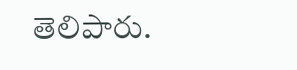తెలిపారు.